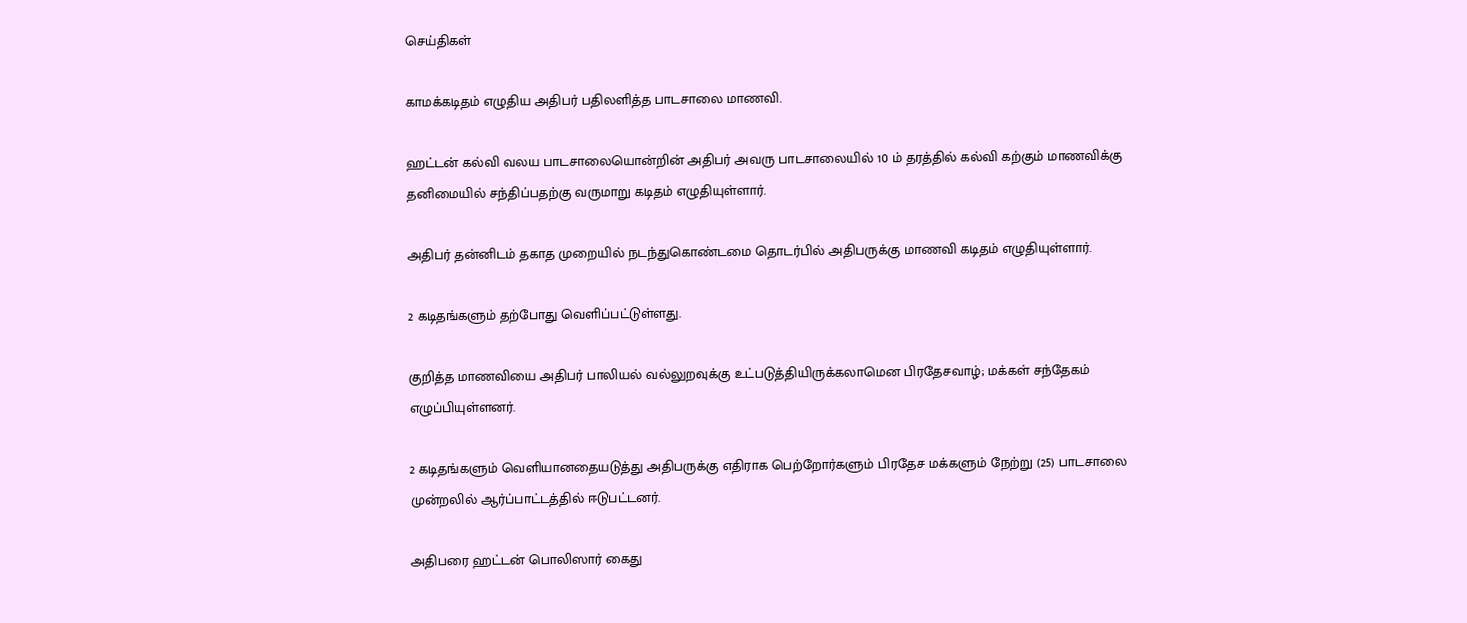செய்திகள்

காமக்கடிதம் எழுதிய அதிபர் பதிலளித்த பாடசாலை மாணவி.

ஹட்டன் கல்வி வலய பாடசாலையொன்றின் அதிபர் அவரு பாடசாலையில் 10 ம் தரத்தில் கல்வி கற்கும் மாணவிக்கு தனிமையில் சந்திப்பதற்கு வருமாறு கடிதம் எழுதியுள்ளார்.

அதிபர் தன்னிடம் தகாத முறையில் நடந்துகொண்டமை தொடர்பில் அதிபருக்கு மாணவி கடிதம் எழுதியுள்ளார்.

2 கடிதங்களும் தற்போது வெளிப்பட்டுள்ளது.

குறித்த மாணவியை அதிபர் பாலியல் வல்லுறவுக்கு உட்படுத்தியிருக்கலாமென பிரதேசவாழ்; மக்கள் சந்தேகம் எழுப்பியுள்ளனர்.

2 கடிதங்களும் வெளியானதையடுத்து அதிபருக்கு எதிராக பெற்றோர்களும் பிரதேச மக்களும் நேற்று (25) பாடசாலை முன்றலில் ஆர்ப்பாட்டத்தில் ஈடுபட்டனர்.

அதிபரை ஹட்டன் பொலிஸார் கைது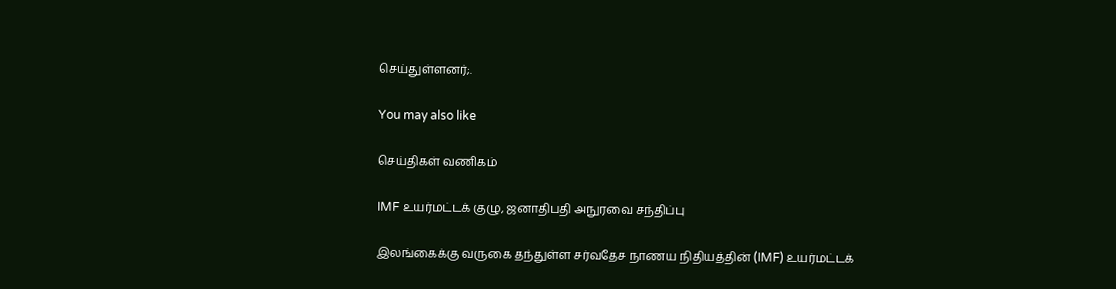செய்துள்ளனர்;.

You may also like

செய்திகள் வணிகம்

IMF உயர்மட்டக் குழு, ஜனாதிபதி அநுரவை சந்திப்பு

இலங்கைக்கு வருகை தந்துள்ள சர்வதேச நாணய நிதியத்தின் (IMF) உயர்மட்டக்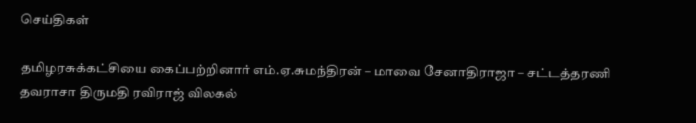செய்திகள்

தமிழரசுக்கட்சியை கைப்பற்றினார் எம்.ஏ.சுமந்திரன் – மாவை சேனாதிராஜா – சட்டத்தரணி தவராசா திருமதி ரவிராஜ் விலகல்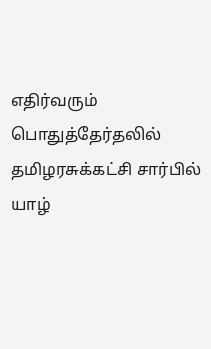எதிர்வரும் பொதுத்தேர்தலில் தமிழரசுக்கட்சி சார்பில் யாழ்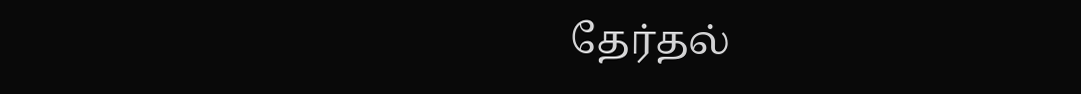தேர்தல்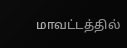மாவட்டத்தில்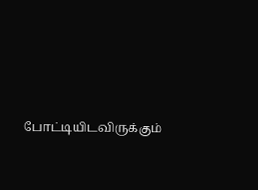போட்டியிடவிருக்கும்